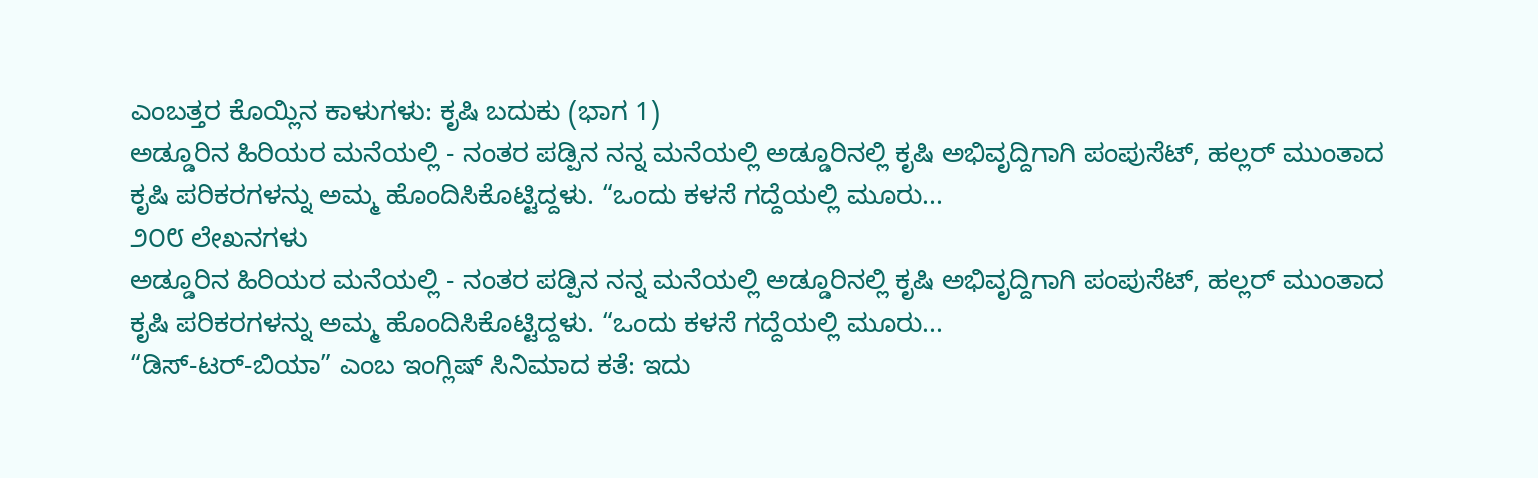ಎಂಬತ್ತರ ಕೊಯ್ಲಿನ ಕಾಳುಗಳು: ಕೃಷಿ ಬದುಕು (ಭಾಗ 1)
ಅಡ್ಡೂರಿನ ಹಿರಿಯರ ಮನೆಯಲ್ಲಿ - ನಂತರ ಪಡ್ಪಿನ ನನ್ನ ಮನೆಯಲ್ಲಿ ಅಡ್ಡೂರಿನಲ್ಲಿ ಕೃಷಿ ಅಭಿವೃದ್ದಿಗಾಗಿ ಪಂಪುಸೆಟ್, ಹಲ್ಲರ್ ಮುಂತಾದ ಕೃಷಿ ಪರಿಕರಗಳನ್ನು ಅಮ್ಮ ಹೊಂದಿಸಿಕೊಟ್ಟಿದ್ದಳು. “ಒಂದು ಕಳಸೆ ಗದ್ದೆಯಲ್ಲಿ ಮೂರು...
೨೦೮ ಲೇಖನಗಳು
ಅಡ್ಡೂರಿನ ಹಿರಿಯರ ಮನೆಯಲ್ಲಿ - ನಂತರ ಪಡ್ಪಿನ ನನ್ನ ಮನೆಯಲ್ಲಿ ಅಡ್ಡೂರಿನಲ್ಲಿ ಕೃಷಿ ಅಭಿವೃದ್ದಿಗಾಗಿ ಪಂಪುಸೆಟ್, ಹಲ್ಲರ್ ಮುಂತಾದ ಕೃಷಿ ಪರಿಕರಗಳನ್ನು ಅಮ್ಮ ಹೊಂದಿಸಿಕೊಟ್ಟಿದ್ದಳು. “ಒಂದು ಕಳಸೆ ಗದ್ದೆಯಲ್ಲಿ ಮೂರು...
“ಡಿಸ್-ಟರ್-ಬಿಯಾ” ಎಂಬ ಇಂಗ್ಲಿಷ್ ಸಿನಿಮಾದ ಕತೆ: ಇದು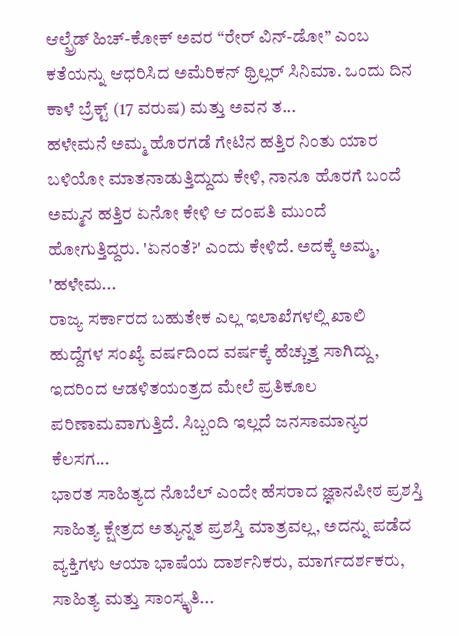ಆಲ್ಫ್ರೆಡ್ ಹಿಚ್-ಕೋಕ್ ಅವರ “ರೇರ್ ವಿನ್-ಡೋ” ಎಂಬ ಕತೆಯನ್ನು ಆಧರಿಸಿದ ಅಮೆರಿಕನ್ ಥ್ರಿಲ್ಲರ್ ಸಿನಿಮಾ. ಒಂದು ದಿನ ಕಾಳೆ ಬ್ರೆಕ್ಟ್ (17 ವರುಷ) ಮತ್ತು ಅವನ ತ...
ಹಳೇಮನೆ ಅಮ್ಮ ಹೊರಗಡೆ ಗೇಟಿನ ಹತ್ತಿರ ನಿಂತು ಯಾರ ಬಳಿಯೋ ಮಾತನಾಡುತ್ತಿದ್ದುದು ಕೇಳಿ, ನಾನೂ ಹೊರಗೆ ಬಂದೆ ಅಮ್ಮನ ಹತ್ತಿರ ಏನೋ ಕೇಳಿ ಆ ದಂಪತಿ ಮುಂದೆ ಹೋಗುತ್ತಿದ್ದರು. 'ಏನಂತೆ?' ಎಂದು ಕೇಳಿದೆ. ಅದಕ್ಕೆ ಅಮ್ಮ, 'ಹಳೇಮ...
ರಾಜ್ಯ ಸರ್ಕಾರದ ಬಹುತೇಕ ಎಲ್ಲ ಇಲಾಖೆಗಳಲ್ಲಿ ಖಾಲಿ ಹುದ್ದೆಗಳ ಸಂಖ್ಯೆ ವರ್ಷದಿಂದ ವರ್ಷಕ್ಕೆ ಹೆಚ್ಚುತ್ತ ಸಾಗಿದ್ದು, ಇದರಿಂದ ಆಡಳಿತಯಂತ್ರದ ಮೇಲೆ ಪ್ರತಿಕೂಲ ಪರಿಣಾಮವಾಗುತ್ತಿದೆ. ಸಿಬ್ಬಂದಿ ಇಲ್ಲದೆ ಜನಸಾಮಾನ್ಯರ ಕೆಲಸಗ...
ಭಾರತ ಸಾಹಿತ್ಯದ ನೊಬೆಲ್ ಎಂದೇ ಹೆಸರಾದ ಜ್ಞಾನಪೀಠ ಪ್ರಶಸ್ತಿ ಸಾಹಿತ್ಯ ಕ್ಷೇತ್ರದ ಅತ್ಯುನ್ನತ ಪ್ರಶಸ್ತಿ ಮಾತ್ರವಲ್ಲ, ಅದನ್ನು ಪಡೆದ ವ್ಯಕ್ತಿಗಳು ಆಯಾ ಭಾಷೆಯ ದಾರ್ಶನಿಕರು, ಮಾರ್ಗದರ್ಶಕರು, ಸಾಹಿತ್ಯ ಮತ್ತು ಸಾಂಸ್ಕೃತಿ...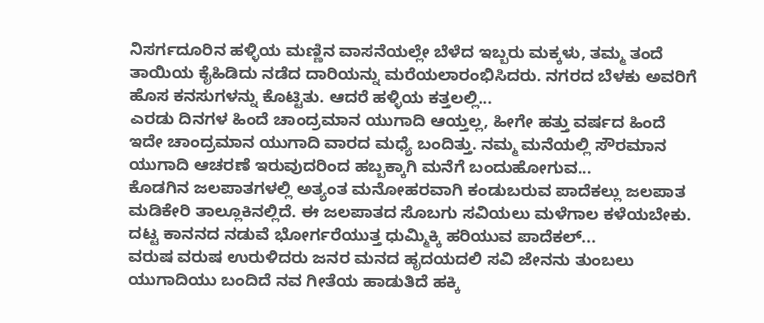ನಿಸರ್ಗದೂರಿನ ಹಳ್ಳಿಯ ಮಣ್ಣಿನ ವಾಸನೆಯಲ್ಲೇ ಬೆಳೆದ ಇಬ್ಬರು ಮಕ್ಕಳು, ತಮ್ಮ ತಂದೆ ತಾಯಿಯ ಕೈಹಿಡಿದು ನಡೆದ ದಾರಿಯನ್ನು ಮರೆಯಲಾರಂಭಿಸಿದರು. ನಗರದ ಬೆಳಕು ಅವರಿಗೆ ಹೊಸ ಕನಸುಗಳನ್ನು ಕೊಟ್ಟಿತು. ಆದರೆ ಹಳ್ಳಿಯ ಕತ್ತಲಲ್ಲಿ...
ಎರಡು ದಿನಗಳ ಹಿಂದೆ ಚಾಂದ್ರಮಾನ ಯುಗಾದಿ ಆಯ್ತಲ್ಲ, ಹೀಗೇ ಹತ್ತು ವರ್ಷದ ಹಿಂದೆ ಇದೇ ಚಾಂದ್ರಮಾನ ಯುಗಾದಿ ವಾರದ ಮಧ್ಯೆ ಬಂದಿತ್ತು. ನಮ್ಮ ಮನೆಯಲ್ಲಿ ಸೌರಮಾನ ಯುಗಾದಿ ಆಚರಣೆ ಇರುವುದರಿಂದ ಹಬ್ಬಕ್ಕಾಗಿ ಮನೆಗೆ ಬಂದುಹೋಗುವ...
ಕೊಡಗಿನ ಜಲಪಾತಗಳಲ್ಲಿ ಅತ್ಯಂತ ಮನೋಹರವಾಗಿ ಕಂಡುಬರುವ ಪಾದೆಕಲ್ಲು ಜಲಪಾತ ಮಡಿಕೇರಿ ತಾಲ್ಲೂಕಿನಲ್ಲಿದೆ. ಈ ಜಲಪಾತದ ಸೊಬಗು ಸವಿಯಲು ಮಳೆಗಾಲ ಕಳೆಯಬೇಕು. ದಟ್ಟ ಕಾನನದ ನಡುವೆ ಭೋರ್ಗರೆಯುತ್ತ ಧುಮ್ಮಿಕ್ಕಿ ಹರಿಯುವ ಪಾದೆಕಲ್...
ವರುಷ ವರುಷ ಉರುಳಿದರು ಜನರ ಮನದ ಹೃದಯದಲಿ ಸವಿ ಜೇನನು ತುಂಬಲು ಯುಗಾದಿಯು ಬಂದಿದೆ ನವ ಗೀತೆಯ ಹಾಡುತಿದೆ ಹಕ್ಕಿ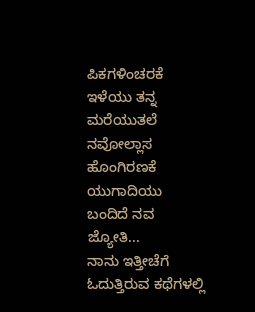ಪಿಕಗಳಿಂಚರಕೆ ಇಳೆಯು ತನ್ನ ಮರೆಯುತಲೆ ನವೋಲ್ಲಾಸ ಹೊಂಗಿರಣಕೆ ಯುಗಾದಿಯು ಬಂದಿದೆ ನವ ಜ್ಯೋತಿ...
ನಾನು ಇತ್ತೀಚೆಗೆ ಓದುತ್ತಿರುವ ಕಥೆಗಳಲ್ಲಿ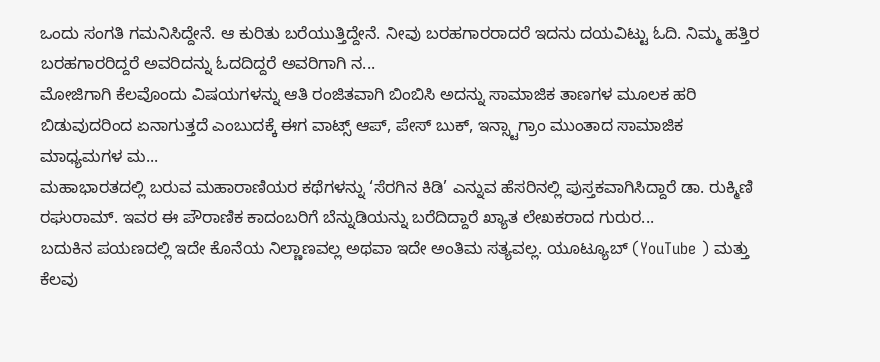ಒಂದು ಸಂಗತಿ ಗಮನಿಸಿದ್ದೇನೆ. ಆ ಕುರಿತು ಬರೆಯುತ್ತಿದ್ದೇನೆ. ನೀವು ಬರಹಗಾರರಾದರೆ ಇದನು ದಯವಿಟ್ಟು ಓದಿ. ನಿಮ್ಮ ಹತ್ತಿರ ಬರಹಗಾರರಿದ್ದರೆ ಅವರಿದನ್ನು ಓದದಿದ್ದರೆ ಅವರಿಗಾಗಿ ನ...
ಮೋಜಿಗಾಗಿ ಕೆಲವೊಂದು ವಿಷಯಗಳನ್ನು ಆತಿ ರಂಜಿತವಾಗಿ ಬಿಂಬಿಸಿ ಅದನ್ನು ಸಾಮಾಜಿಕ ತಾಣಗಳ ಮೂಲಕ ಹರಿ ಬಿಡುವುದರಿಂದ ಏನಾಗುತ್ತದೆ ಎಂಬುದಕ್ಕೆ ಈಗ ವಾಟ್ಸ್ ಆಪ್, ಪೇಸ್ ಬುಕ್, ಇನ್ಸ್ಟಾಗ್ರಾಂ ಮುಂತಾದ ಸಾಮಾಜಿಕ ಮಾಧ್ಯಮಗಳ ಮ...
ಮಹಾಭಾರತದಲ್ಲಿ ಬರುವ ಮಹಾರಾಣಿಯರ ಕಥೆಗಳನ್ನು ‘ಸೆರಗಿನ ಕಿಡಿ’ ಎನ್ನುವ ಹೆಸರಿನಲ್ಲಿ ಪುಸ್ತಕವಾಗಿಸಿದ್ದಾರೆ ಡಾ. ರುಕ್ಮಿಣಿ ರಘುರಾಮ್. ಇವರ ಈ ಪೌರಾಣಿಕ ಕಾದಂಬರಿಗೆ ಬೆನ್ನುಡಿಯನ್ನು ಬರೆದಿದ್ದಾರೆ ಖ್ಯಾತ ಲೇಖಕರಾದ ಗುರುರ...
ಬದುಕಿನ ಪಯಣದಲ್ಲಿ ಇದೇ ಕೊನೆಯ ನಿಲ್ಣಾಣವಲ್ಲ ಅಥವಾ ಇದೇ ಅಂತಿಮ ಸತ್ಯವಲ್ಲ. ಯೂಟ್ಯೂಬ್ (YouTube ) ಮತ್ತು ಕೆಲವು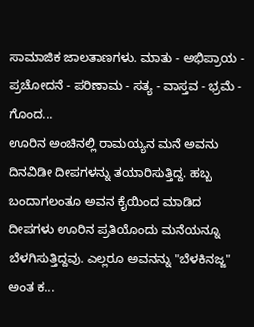ಸಾಮಾಜಿಕ ಜಾಲತಾಣಗಳು. ಮಾತು - ಅಭಿಪ್ರಾಯ - ಪ್ರಚೋದನೆ - ಪರಿಣಾಮ - ಸತ್ಯ - ವಾಸ್ತವ - ಭ್ರಮೆ - ಗೊಂದ...
ಊರಿನ ಅಂಚಿನಲ್ಲಿ ರಾಮಯ್ಯನ ಮನೆ ಅವನು ದಿನವಿಡೀ ದೀಪಗಳನ್ನು ತಯಾರಿಸುತ್ತಿದ್ದ. ಹಬ್ಬ ಬಂದಾಗಲಂತೂ ಅವನ ಕೈಯಿಂದ ಮಾಡಿದ ದೀಪಗಳು ಊರಿನ ಪ್ರತಿಯೊಂದು ಮನೆಯನ್ನೂ ಬೆಳಗಿಸುತ್ತಿದ್ದವು. ಎಲ್ಲರೂ ಅವನನ್ನು "ಬೆಳಕಿನಜ್ಜ" ಅಂತ ಕ...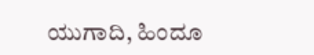ಯುಗಾದಿ, ಹಿಂದೂ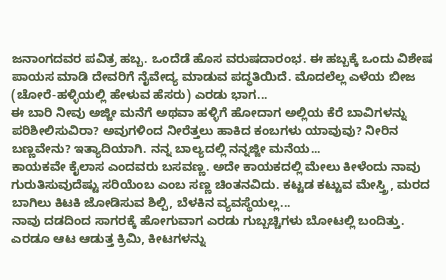ಜನಾಂಗದವರ ಪವಿತ್ರ ಹಬ್ಬ. ಒಂದೆಡೆ ಹೊಸ ವರುಷದಾರಂಭ. ಈ ಹಬ್ಬಕ್ಕೆ ಒಂದು ವಿಶೇಷ ಪಾಯಸ ಮಾಡಿ ದೇವರಿಗೆ ನೈವೇದ್ಯ ಮಾಡುವ ಪದ್ಧತಿಯಿದೆ. ಮೊದಲೆಲ್ಲ ಎಳೆಯ ಬೀಜ (ಚೋರೆ-ಹಳ್ಳಿಯಲ್ಲಿ ಹೇಳುವ ಹೆಸರು) ಎರಡು ಭಾಗ...
ಈ ಬಾರಿ ನೀವು ಅಜ್ಜೀ ಮನೆಗೆ ಅಥವಾ ಹಳ್ಳಿಗೆ ಹೋದಾಗ ಅಲ್ಲಿಯ ಕೆರೆ ಬಾವಿಗಳನ್ನು ಪರಿಶೀಲಿಸುವಿರಾ? ಅವುಗಳಿಂದ ನೀರೆತ್ತಲು ಹಾಕಿದ ಕಂಬಗಳು ಯಾವುವು? ನೀರಿನ ಬಣ್ಣವೇನು? ಇತ್ಯಾದಿಯಾಗಿ. ನನ್ನ ಬಾಲ್ಯದಲ್ಲಿ ನನ್ನಜ್ಜೀ ಮನೆಯ...
ಕಾಯಕವೇ ಕೈಲಾಸ ಎಂದವರು ಬಸವಣ್ಣ. ಅದೇ ಕಾಯಕದಲ್ಲಿ ಮೇಲು ಕೀಳೆಂದು ನಾವು ಗುರುತಿಸುವುದೆಷ್ಟು ಸರಿಯೆಂಬ ಎಂಬ ಸಣ್ಣ ಚಿಂತನವಿದು. ಕಟ್ಟಡ ಕಟ್ಟುವ ಮೇಸ್ತ್ರಿ, ಮರದ ಬಾಗಿಲು ಕಿಟಕಿ ಜೋಡಿಸುವ ಶಿಲ್ಪಿ, ಬೆಳಕಿನ ವ್ಯವಸ್ಥೆಯಲ್ಲ...
ನಾವು ದಡದಿಂದ ಸಾಗರಕ್ಕೆ ಹೋಗುವಾಗ ಎರಡು ಗುಬ್ಬಚ್ಚಿಗಳು ಬೋಟಲ್ಲಿ ಬಂದಿತ್ತು. ಎರಡೂ ಆಟ ಆಡುತ್ತ ಕ್ರಿಮಿ, ಕೀಟಗಳನ್ನು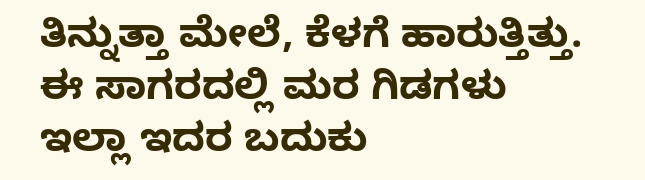ತಿನ್ನುತ್ತಾ ಮೇಲೆ, ಕೆಳಗೆ ಹಾರುತ್ತಿತ್ತು. ಈ ಸಾಗರದಲ್ಲಿ ಮರ ಗಿಡಗಳು ಇಲ್ಲಾ ಇದರ ಬದುಕು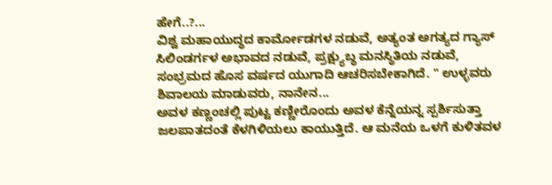ಹೇಗೆ..?...
ವಿಶ್ವ ಮಹಾಯುದ್ಧದ ಕಾರ್ಮೋಡಗಳ ನಡುವೆ, ಅತ್ಯಂತ ಅಗತ್ಯದ ಗ್ಯಾಸ್ ಸಿಲಿಂಡರ್ಗಳ ಅಭಾವದ ನಡುವೆ, ಪ್ರಕ್ಷ್ಯುಬ್ಧ ಮನಸ್ಥಿತಿಯ ನಡುವೆ, ಸಂಭ್ರಮದ ಹೊಸ ವರ್ಷದ ಯುಗಾದಿ ಆಚರಿಸಬೇಕಾಗಿದೆ. " ಉಳ್ಳವರು ಶಿವಾಲಯ ಮಾಡುವರು, ನಾನೇನ...
ಅವಳ ಕಣ್ಣಂಚಲ್ಲಿ ಪುಟ್ಟ ಕಣ್ಣೀರೊಂದು ಅವಳ ಕೆನ್ನೆಯನ್ನ ಸ್ಪರ್ಶಿಸುತ್ತಾ ಜಲಪಾತದಂತೆ ಕೆಳಗಿಳಿಯಲು ಕಾಯುತ್ತಿದೆ. ಆ ಮನೆಯ ಒಳಗೆ ಕುಳಿತವಳ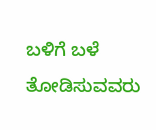ಬಳಿಗೆ ಬಳೆ ತೋಡಿಸುವವರು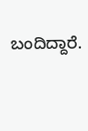ಬಂದಿದ್ದಾರೆ.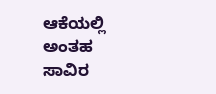ಆಕೆಯಲ್ಲಿ ಅಂತಹ ಸಾವಿರ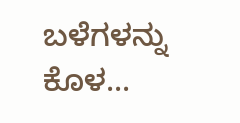ಬಳೆಗಳನ್ನು ಕೊಳ...